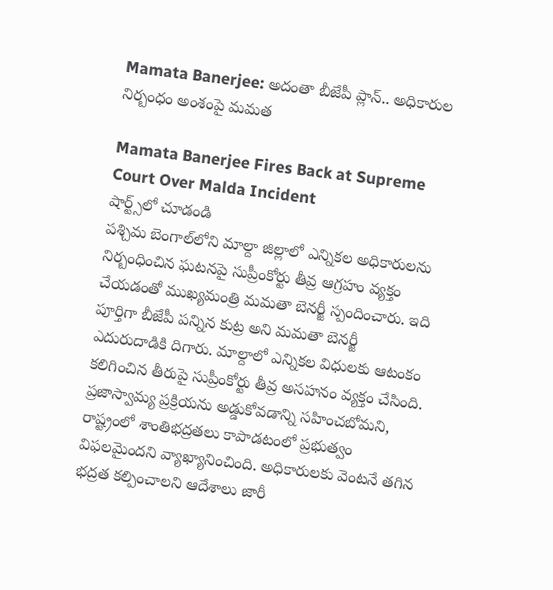Mamata Banerjee: అదంతా బీజేపీ ప్లాన్.. అధికారుల నిర్బంధం అంశంపై మమత

Mamata Banerjee Fires Back at Supreme Court Over Malda Incident
షార్ట్స్‌లో చూడండి
పశ్చిమ బెంగాల్‌లోని మాల్దా జిల్లాలో ఎన్నికల అధికారులను నిర్బంధించిన ఘటనపై సుప్రీంకోర్టు తీవ్ర ఆగ్రహం వ్యక్తం చేయడంతో ముఖ్యమంత్రి మమతా బెనర్జీ స్పందించారు. ఇది పూర్తిగా బీజేపీ పన్నిన కుట్ర అని మమతా బెనర్జీ ఎదురుదాడికి దిగారు. మాల్దాలో ఎన్నికల విధులకు ఆటంకం కలిగించిన తీరుపై సుప్రీంకోర్టు తీవ్ర అసహనం వ్యక్తం చేసింది. ప్రజాస్వామ్య ప్రక్రియను అడ్డుకోవడాన్ని సహించబోమని, రాష్ట్రంలో శాంతిభద్రతలు కాపాడటంలో ప్రభుత్వం విఫలమైందని వ్యాఖ్యానించింది. అధికారులకు వెంటనే తగిన భద్రత కల్పించాలని ఆదేశాలు జారీ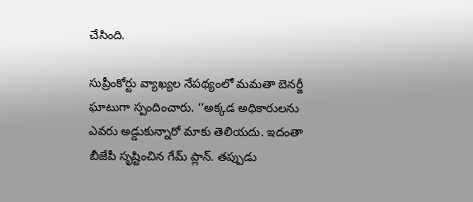చేసింది.

సుప్రీంకోర్టు వ్యాఖ్యల నేపథ్యంలో మమతా బెనర్జీ ఘాటుగా స్పందించారు. ‘‘అక్కడ అధికారులను ఎవరు అడ్డుకున్నారో మాకు తెలియదు. ఇదంతా బీజేపీ సృష్టించిన గేమ్ ప్లాన్. తప్పుడు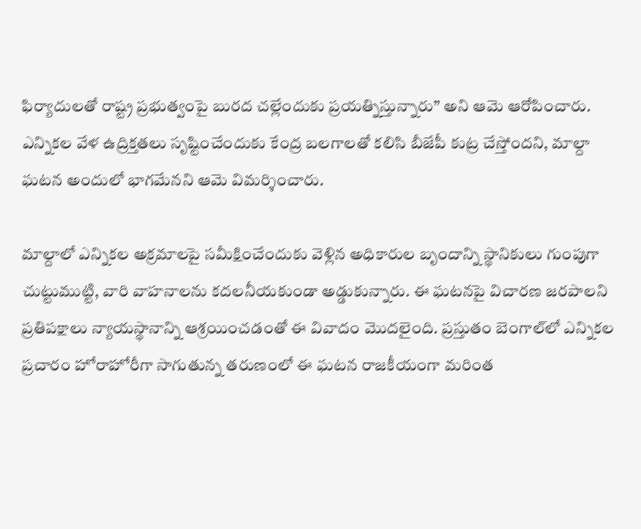ఫిర్యాదులతో రాష్ట్ర ప్రభుత్వంపై బురద చల్లేందుకు ప్రయత్నిస్తున్నారు’’ అని ఆమె ఆరోపించారు. ఎన్నికల వేళ ఉద్రిక్తతలు సృష్టించేందుకు కేంద్ర బలగాలతో కలిసి బీజేపీ కుట్ర చేస్తోందని, మాల్దా ఘటన అందులో భాగమేనని ఆమె విమర్శించారు.

మాల్దాలో ఎన్నికల అక్రమాలపై సమీక్షించేందుకు వెళ్లిన అధికారుల బృందాన్ని స్థానికులు గుంపుగా చుట్టుముట్టి, వారి వాహనాలను కదలనీయకుండా అడ్డుకున్నారు. ఈ ఘటనపై విచారణ జరపాలని ప్రతిపక్షాలు న్యాయస్థానాన్ని ఆశ్రయించడంతో ఈ వివాదం మొదలైంది. ప్రస్తుతం బెంగాల్‌లో ఎన్నికల ప్రచారం హోరాహోరీగా సాగుతున్న తరుణంలో ఈ ఘటన రాజకీయంగా మరింత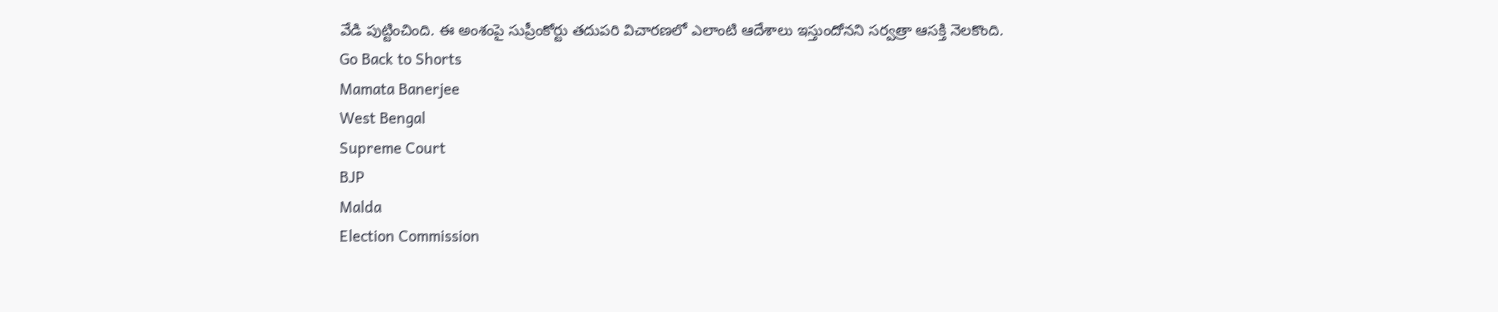వేడి పుట్టించింది. ఈ అంశంపై సుప్రీంకోర్టు తదుపరి విచారణలో ఎలాంటి ఆదేశాలు ఇస్తుందోనని సర్వత్రా ఆసక్తి నెలకొంది.
Go Back to Shorts
Mamata Banerjee
West Bengal
Supreme Court
BJP
Malda
Election Commission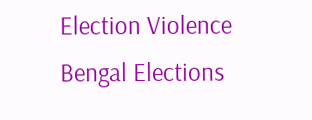Election Violence
Bengal Elections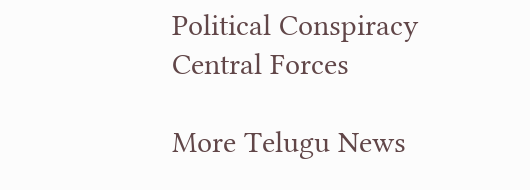Political Conspiracy
Central Forces

More Telugu News